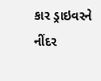કાર ડ્રાઇવરને નીંદર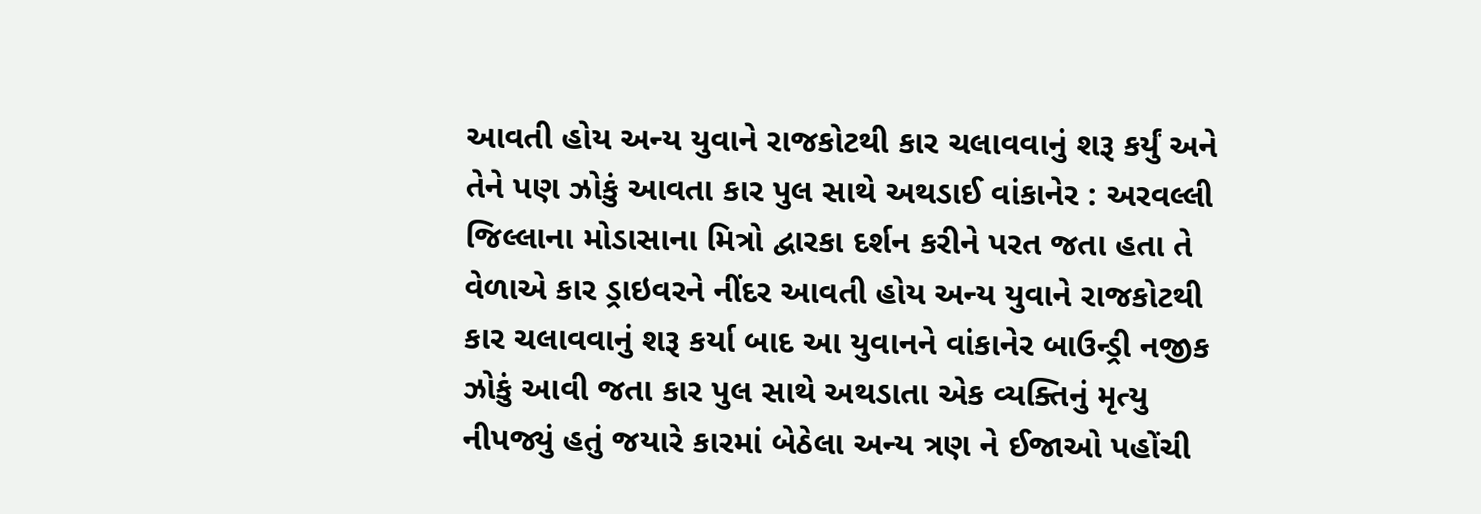આવતી હોય અન્ય યુવાને રાજકોટથી કાર ચલાવવાનું શરૂ કર્યું અને તેને પણ ઝોકું આવતા કાર પુલ સાથે અથડાઈ વાંકાનેર : અરવલ્લી જિલ્લાના મોડાસાના મિત્રો દ્વારકા દર્શન કરીને પરત જતા હતા તે વેળાએ કાર ડ્રાઇવરને નીંદર આવતી હોય અન્ય યુવાને રાજકોટથી કાર ચલાવવાનું શરૂ કર્યા બાદ આ યુવાનને વાંકાનેર બાઉન્ડ્રી નજીક ઝોકું આવી જતા કાર પુલ સાથે અથડાતા એક વ્યક્તિનું મૃત્યુ નીપજ્યું હતું જયારે કારમાં બેઠેલા અન્ય ત્રણ ને ઈજાઓ પહોંચી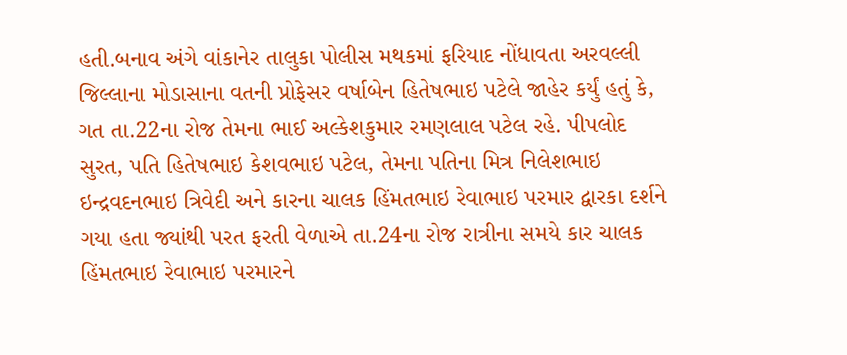હતી.બનાવ અંગે વાંકાનેર તાલુકા પોલીસ મથકમાં ફરિયાદ નોંધાવતા અરવલ્લી જિલ્લાના મોડાસાના વતની પ્રોફેસર વર્ષાબેન હિતેષભાઇ પટેલે જાહેર કર્યું હતું કે, ગત તા.22ના રોજ તેમના ભાઈ અલ્કેશકુમાર રમણલાલ પટેલ રહે. પીપલોદ સુરત, પતિ હિતેષભાઇ કેશવભાઇ પટેલ, તેમના પતિના મિત્ર નિલેશભાઇ ઇન્દ્રવદનભાઇ ત્રિવેદી અને કારના ચાલક હિંમતભાઇ રેવાભાઇ પરમાર દ્વારકા દર્શને ગયા હતા જ્યાંથી પરત ફરતી વેળાએ તા.24ના રોજ રાત્રીના સમયે કાર ચાલક હિંમતભાઇ રેવાભાઇ પરમારને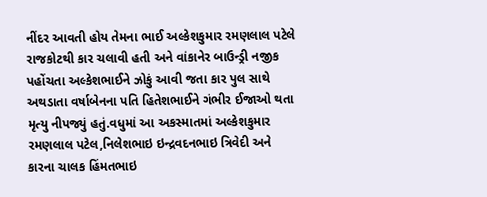નીંદર આવતી હોય તેમના ભાઈ અલ્કેશકુમાર રમણલાલ પટેલે રાજકોટથી કાર ચલાવી હતી અને વાંકાનેર બાઉન્ડ્રી નજીક પહોંચતા અલ્કેશભાઈને ઝોકું આવી જતા કાર પુલ સાથે અથડાતા વર્ષાબેનના પતિ હિતેશભાઈને ગંભીર ઈજાઓ થતા મૃત્યુ નીપજ્યું હતું.વધુમાં આ અકસ્માતમાં અલ્કેશકુમાર રમણલાલ પટેલ,નિલેશભાઇ ઇન્દ્રવદનભાઇ ત્રિવેદી અને કારના ચાલક હિંમતભાઇ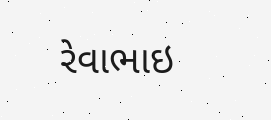રેવાભાઇ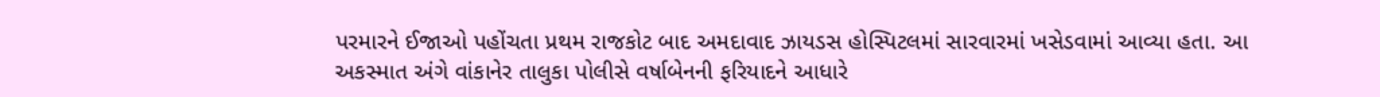પરમારને ઈજાઓ પહોંચતા પ્રથમ રાજકોટ બાદ અમદાવાદ ઝાયડસ હોસ્પિટલમાં સારવારમાં ખસેડવામાં આવ્યા હતા. આ અકસ્માત અંગે વાંકાનેર તાલુકા પોલીસે વર્ષાબેનની ફરિયાદને આધારે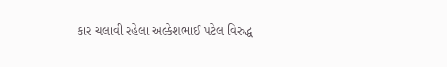કાર ચલાવી રહેલા અલ્કેશભાઈ પટેલ વિરુદ્ધ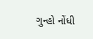ગુન્હો નોંધી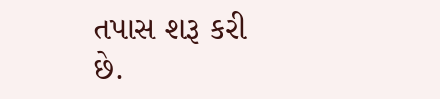તપાસ શરૂ કરી છે.